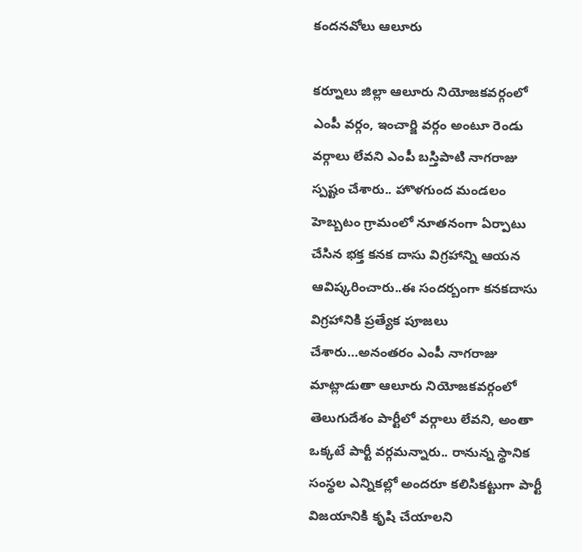కందనవోలు ఆలూరు

కర్నూలు జిల్లా ఆలూరు నియోజకవర్గంలో ఎంపీ వర్గం, ఇంచార్జి వర్గం అంటూ రెండు వర్గాలు లేవని ఎంపీ బస్తిపాటి నాగరాజు స్పష్టం చేశారు.. హొళగుంద మండలం హెబ్బటం గ్రామంలో నూతనంగా ఏర్పాటు చేసిన భక్త కనక దాసు విగ్రహాన్ని ఆయన ఆవిష్కరించారు..ఈ సందర్బంగా కనకదాసు విగ్రహానికి ప్రత్యేక పూజలు చేశారు…అనంతరం ఎంపీ నాగరాజు మాట్లాడుతా ఆలూరు నియోజకవర్గంలో తెలుగుదేశం పార్టీలో వర్గాలు లేవని, అంతా ఒక్కటే పార్టీ వర్గమన్నారు.. రానున్న స్థానిక సంస్థల ఎన్నికల్లో అందరూ కలిసికట్టుగా పార్టీ విజయానికి కృషి చేయాలని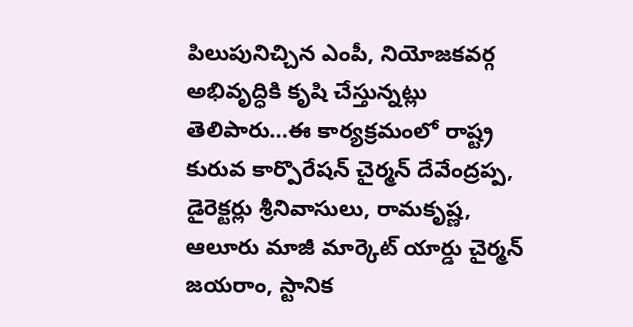పిలుపునిచ్చిన ఎంపీ, నియోజకవర్గ అభివృద్ధికి కృషి చేస్తున్నట్లు తెలిపారు…ఈ కార్యక్రమంలో రాష్ట్ర కురువ కార్పొరేషన్ చైర్మన్ దేవేంద్రప్ప, డైరెక్టర్లు శ్రీనివాసులు, రామకృష్ణ, ఆలూరు మాజీ మార్కెట్ యార్డు చైర్మన్ జయరాం, స్టానిక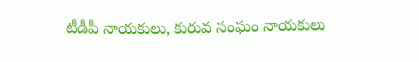టీడీపీ నాయకులు, కురువ సంఘం నాయకులు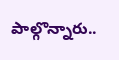పాల్గొన్నారు..